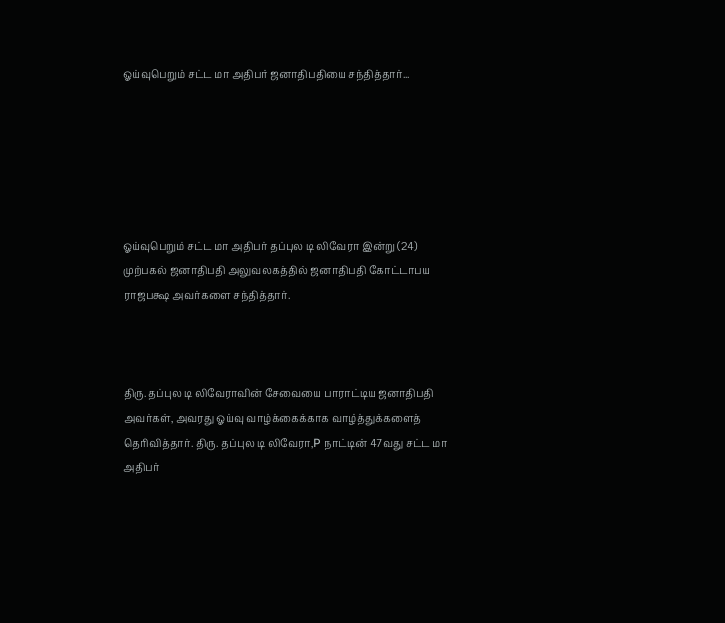ஓய்வுபெறும் சட்ட மா அதிபர் ஜனாதிபதியை சந்தித்தார்...






ஓய்வுபெறும் சட்ட மா அதிபர் தப்புல டி லிவேரா இன்று (24) முற்பகல் ஜனாதிபதி அலுவலகத்தில் ஜனாதிபதி கோட்டாபய ராஜபக்ஷ அவர்களை சந்தித்தார்.



திரு. தப்புல டி லிவேராவின் சேவையை பாராட்டிய ஜனாதிபதி அவர்கள், அவரது ஓய்வு வாழ்க்கைக்காக வாழ்த்துக்களைத் தெரிவித்தார். திரு. தப்புல டி லிவேரா,P நாட்டின் 47வது சட்ட மா அதிபர்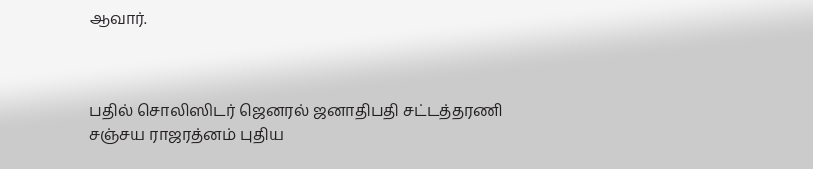ஆவார்.



பதில் சொலிஸிடர் ஜெனரல் ஜனாதிபதி சட்டத்தரணி சஞ்சய ராஜரத்னம் புதிய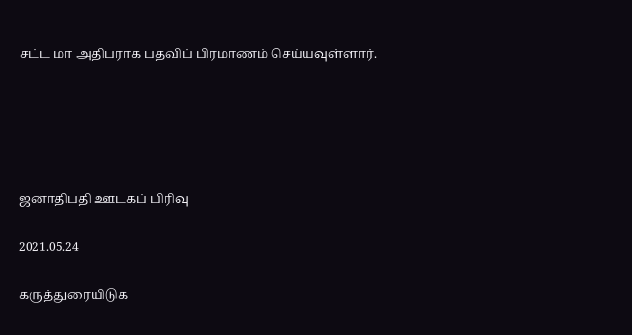சட்ட மா அதிபராக பதவிப் பிரமாணம் செய்யவுள்ளார்.





ஜனாதிபதி ஊடகப் பிரிவு

2021.05.24

கருத்துரையிடுக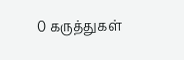0 கருத்துகள்